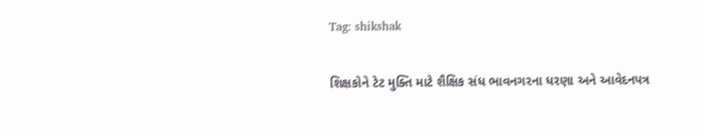Tag: shikshak

શિક્ષકોને ટેટ મુક્તિ માટે શૈક્ષિક સંધ ભાવનગરના ધરણા અને આવેદનપત્ર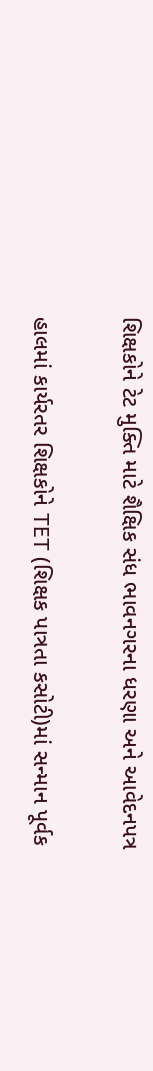શિક્ષકોને ટેટ મુક્તિ માટે શૈક્ષિક સંધ ભાવનગરના ધરણા અને આવેદનપત્ર

હાલમાં કાર્યરતર શિક્ષકોને TET (શિક્ષક પાત્રતા કસોટી)માં સન્માન પૂર્વક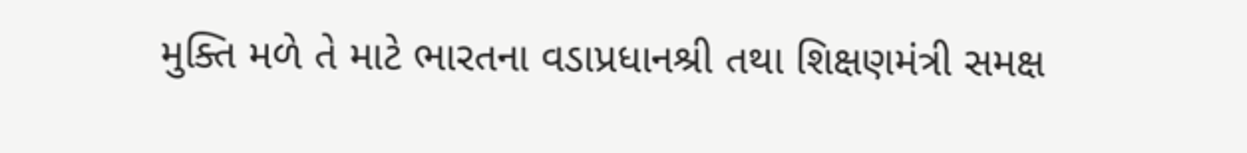મુક્તિ મળે તે માટે ભારતના વડાપ્રધાનશ્રી તથા શિક્ષણમંત્રી સમક્ષ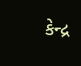કેન્દ્ર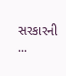સરકારની ...